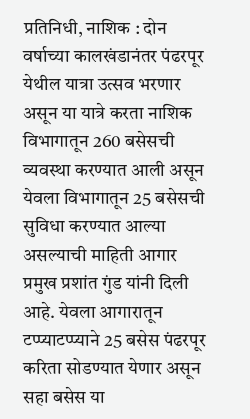प्रतिनिधी, नाशिक : दोन वर्षाच्या कालखंडानंतर पंढरपूर येथील यात्रा उत्सव भरणार असून या यात्रे करता नाशिक विभागातून 260 बसेसची व्यवस्था करण्यात आली असून येवला विभागातून 25 बसेसची सुविधा करण्यात आल्या असल्याची माहिती आगार प्रमुख प्रशांत गुंड यांनी दिली आहे. येवला आगारातून टप्प्याटप्प्याने 25 बसेस पंढरपूर करिता सोडण्यात येणार असून सहा बसेस या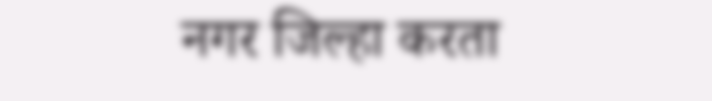नगर जिल्हा करता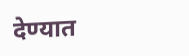देण्यात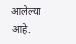आलेल्या आहे.